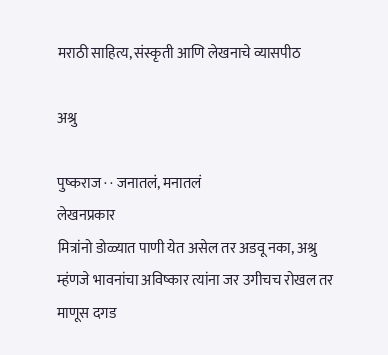मराठी साहित्य, संस्कृती आणि लेखनाचे व्यासपीठ

अश्रु

पुष्कराज · · जनातलं, मनातलं
लेखनप्रकार
मित्रांनो डोळ्यात पाणी येत असेल तर अडवू नका, अश्रु म्हंणजे भावनांचा अविष्कार त्यांना जर उगीचच रोखल तर माणूस दगड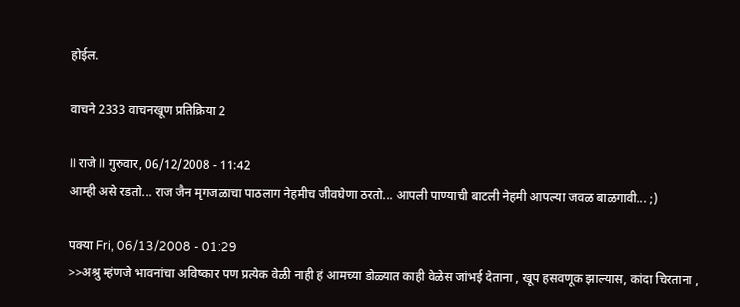होईल.

वाचने 2333 वाचनखूण प्रतिक्रिया 2

II राजे II गुरुवार, 06/12/2008 - 11:42
आम्ही असे रडतो... राज जैन मृगजळाचा पाठलाग नेहमीच जीवघेणा ठरतो... आपली पाण्याची बाटली नेहमी आपल्या जवळ बाळगावी... ;)

पक्या Fri, 06/13/2008 - 01:29
>>अश्रु म्हंणजे भावनांचा अविष्कार पण प्रत्येक वेळी नाही हं आमच्या डोळ्यात काही वेळेस जांभई देताना , खूप हसवणूक झाल्यास, कांदा चिरताना ,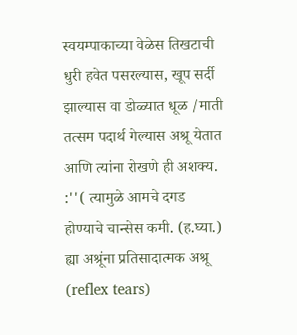स्वयम्पाकाच्या वेळेस तिखटाची धुरी हवेत पसरल्यास, खूप सर्दी झाल्यास वा डोळ्यात धूळ /माती तत्सम पदार्थ गेल्यास अश्रू येतात आणि त्यांना रोखणे ही अशक्य. :''( त्यामुळे आमचे दगड होण्याचे चान्सेस कमी. (ह.घ्या.) ह्या अश्रूंना प्रतिसादात्मक अश्रू (reflex tears)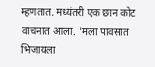म्हणतात. मध्यंतरी एक छान कोट वाचनात आला. 'मला पावसात भिजायला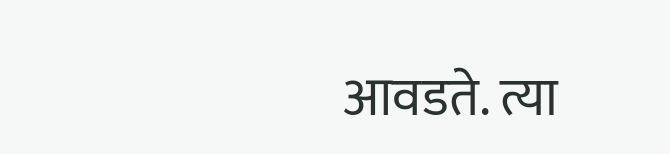आवडते. त्या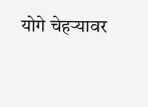योगे चेहर्‍यावर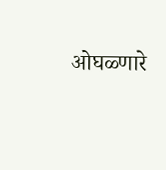ओघळ्णारे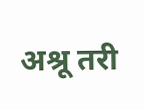अश्रू तरी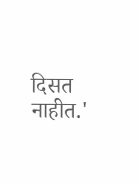दिसत नाहीत.'